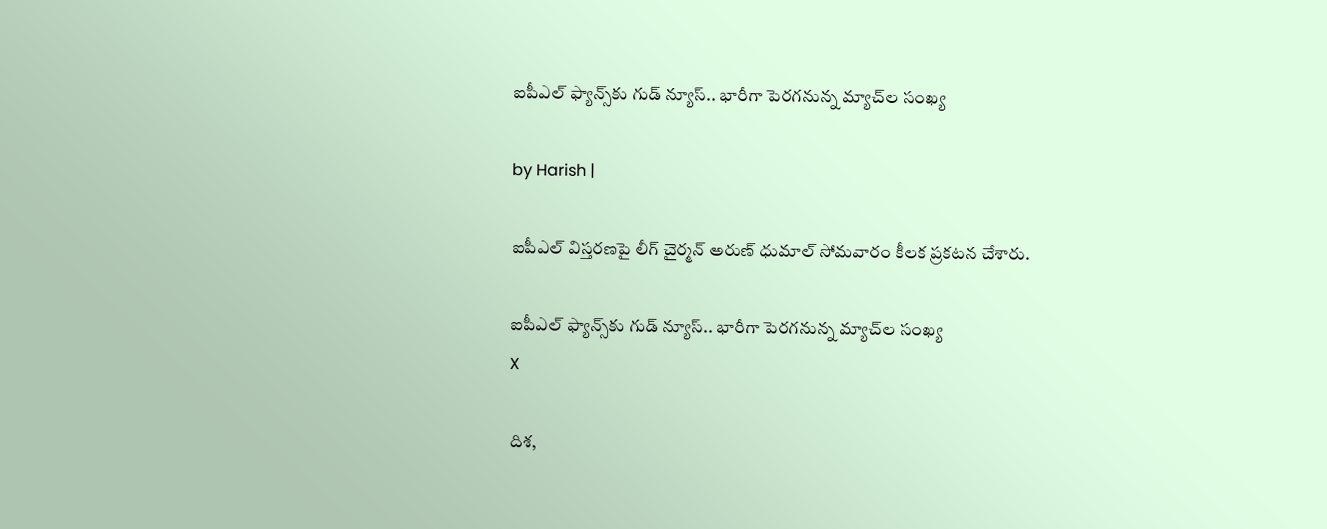ఐపీఎల్ ఫ్యాన్స్‌కు గుడ్ న్యూస్.. భారీగా పెరగనున్న మ్యాచ్‌ల సంఖ్య

by Harish |

ఐపీఎల్ విస్తరణపై లీగ్ చైర్మన్ అరుణ్ ధుమాల్ సోమవారం కీలక ప్రకటన చేశారు.

ఐపీఎల్ ఫ్యాన్స్‌కు గుడ్ న్యూస్.. భారీగా పెరగనున్న మ్యాచ్‌ల సంఖ్య
X

దిశ,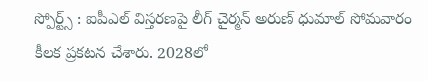స్పోర్ట్స్ : ఐపీఎల్ విస్తరణపై లీగ్ చైర్మన్ అరుణ్ ధుమాల్ సోమవారం కీలక ప్రకటన చేశారు. 2028లో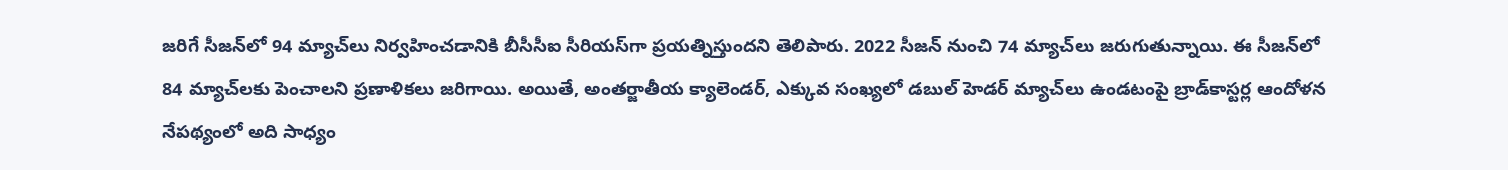జరిగే సీజన్‌లో 94 మ్యాచ్‌లు నిర్వహించడానికి బీసీసీఐ సీరియస్‌గా ప్రయత్నిస్తుందని తెలిపారు. 2022 సీజన్ నుంచి 74 మ్యాచ్‌లు జరుగుతున్నాయి. ఈ సీజన్‌లో 84 మ్యాచ్‌లకు పెంచాలని ప్రణాళికలు జరిగాయి. అయితే, అంతర్జాతీయ క్యాలెండర్, ఎక్కువ సంఖ్యలో డబుల్ హెడర్ మ్యాచ్‌లు ఉండటంపై బ్రాడ్‌కాస్టర్ల ఆందోళన నేపథ్యంలో అది సాధ్యం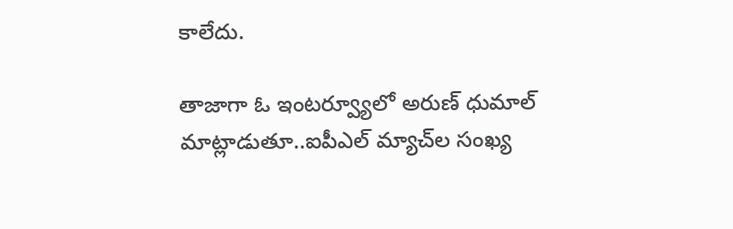కాలేదు.

తాజాగా ఓ ఇంటర్వ్యూలో అరుణ్ ధుమాల్ మాట్లాడుతూ..ఐపీఎల్ మ్యాచ్‌ల సంఖ్య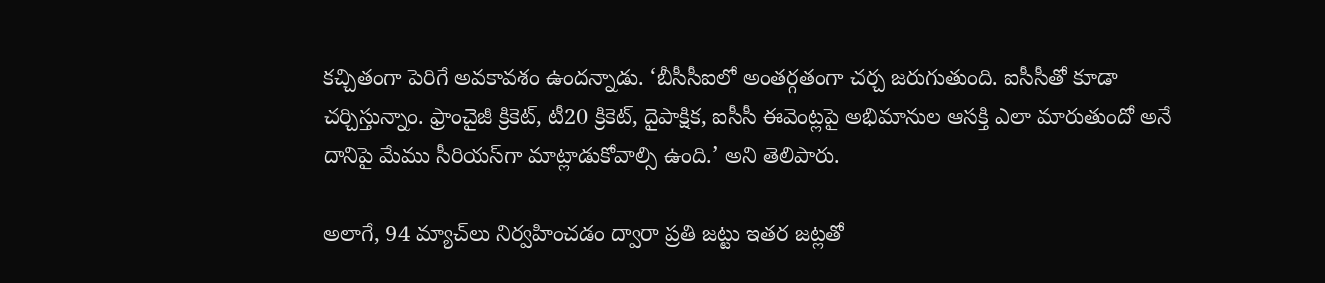కచ్చితంగా పెరిగే అవకావశం ఉందన్నాడు. ‘బీసీసీఐలో అంతర్గతంగా చర్చ జరుగుతుంది. ఐసీసీతో కూడా చర్చిస్తున్నాం. ఫ్రాంచైజీ క్రికెట్, టీ20 క్రికెట్, దైపాక్షిక, ఐసీసీ ఈవెంట్లపై అభిమానుల ఆసక్తి ఎలా మారుతుందో అనే దానిపై మేము సీరియస్‌గా మాట్లాడుకోవాల్సి ఉంది.’ అని తెలిపారు.

అలాగే, 94 మ్యాచ్‌లు నిర్వహించడం ద్వారా ప్రతి జట్టు ఇతర జట్లతో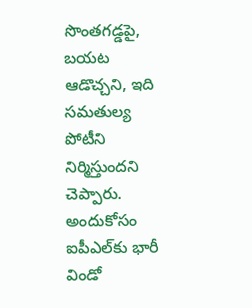సొంతగడ్డపై, బయట ఆడొచ్చని, ఇది సమతుల్య పోటీని నిర్మిస్తుందని చెప్పారు. అందుకోసం ఐపీఎల్‌కు భారీ విండో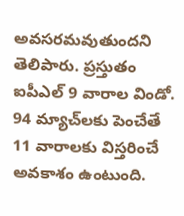అవసరమవుతుందని తెలిపారు. ప్రస్తుతం ఐపీఎల్ 9 వారాల విండో. 94 మ్యాచ్‌లకు పెంచేతే 11 వారాలకు విస్తరించే అవకాశం ఉంటుంది.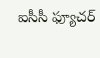ఐసీసీ ఫ్యూచర్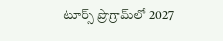టూర్స్ ప్రొగ్రామ్‌లో 2027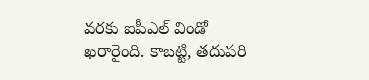వరకు ఐపీఎల్ విండో ఖరారైంది. కాబట్టి, తదుపరి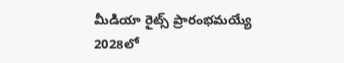మీడియా రైట్స్ ప్రారంభమయ్యే 2028లో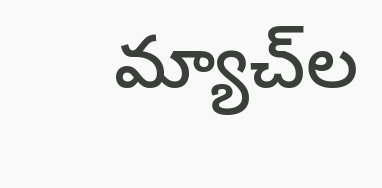మ్యాచ్‌ల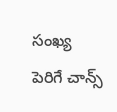సంఖ్య పెరిగే చాన్స్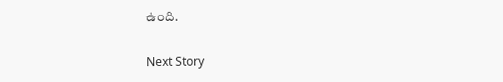ఉంది.


Next Story